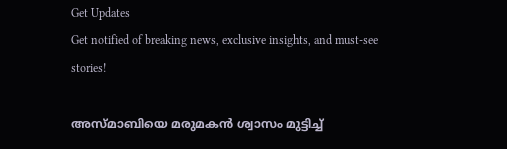Get Updates
Get notified of breaking news, exclusive insights, and must-see stories!

അസ്മാബിയെ മരുമകന്‍ ശ്വാസം മുട്ടിച്ച്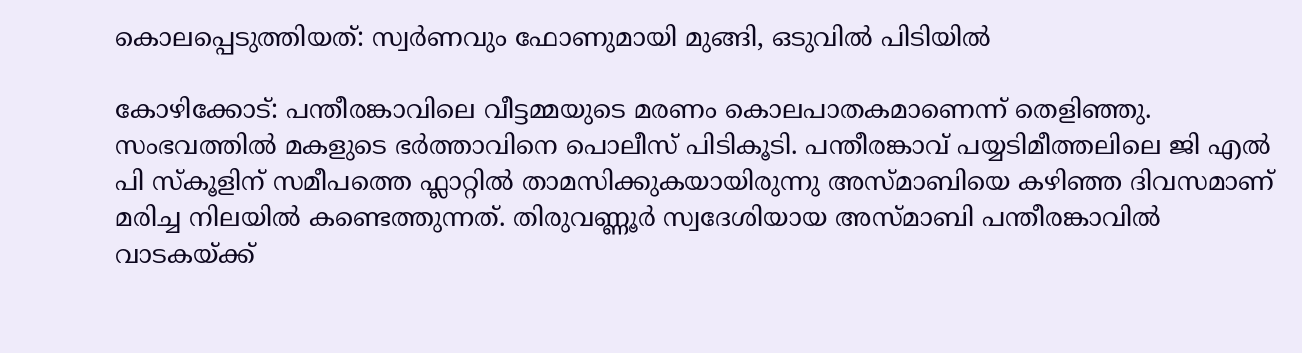കൊലപ്പെടുത്തിയത്: സ്വർണവും ഫോണുമായി മുങ്ങി, ഒടുവില്‍ പിടിയില്‍

കോഴിക്കോട്: പന്തീരങ്കാവിലെ വീട്ടമ്മയുടെ മരണം കൊലപാതകമാണെന്ന് തെളിഞ്ഞു. സംഭവത്തില്‍ മകളുടെ ഭർത്താവിനെ പൊലീസ് പിടികൂടി. പന്തീരങ്കാവ് പയ്യടിമീത്തലിലെ ജി എല്‍ പി സ്കൂളിന് സമീപത്തെ ഫ്ലാറ്റില്‍ താമസിക്കുകയായിരുന്നു അസ്മാബിയെ കഴിഞ്ഞ ദിവസമാണ് മരിച്ച നിലയില്‍ കണ്ടെത്തുന്നത്. തിരുവണ്ണൂർ സ്വദേശിയായ അസ്മാബി പന്തീരങ്കാവില്‍ വാടകയ്ക്ക്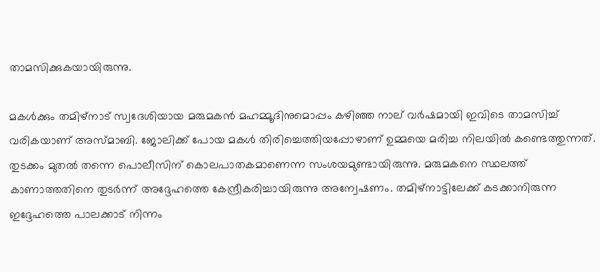താമസിക്കുകയായിരുന്നു.

മകള്‍ക്കും തമിഴ്നാട് സ്വദേശിയായ മരുമകന്‍ മഹമ്മൂദിനുമൊപ്പം കഴിഞ്ഞ നാല് വർഷമായി ഇവിടെ താമസിച്ച് വരികയാണ് അസ്മാബി. ജോലിക്ക് പോയ മകള്‍ തിരിച്ചെത്തിയപ്പോഴാണ് ഉമ്മയെ മരിച്ച നിലയില്‍ കണ്ടെത്തുന്നത്. തുടക്കം മുതല്‍ തന്നെ പൊലീസിന് കൊലപാതകമാണെന്ന സംശയമുണ്ടായിരുന്നു. മരുമകനെ സ്ഥലത്ത് കാണാത്തതിനെ തുടർന്ന് അദ്ദേഹത്തെ കേന്ദ്രീകരിച്ചായിരുന്നു അന്വേഷണം. തമിഴ്നാട്ടിലേക്ക് കടക്കാനിരുന്ന ഇദ്ദേഹത്തെ പാലക്കാട് നിന്നം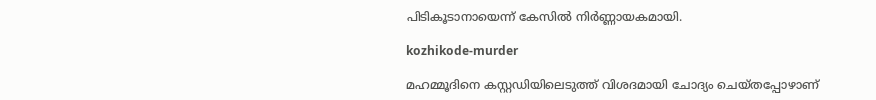പിടികൂടാനായെന്ന് കേസില്‍ നിർണ്ണായകമായി.

kozhikode-murder

മഹമ്മൂദിനെ കസ്റ്റഡിയിലെടുത്ത് വിശദമായി ചോദ്യം ചെയ്തപ്പോഴാണ്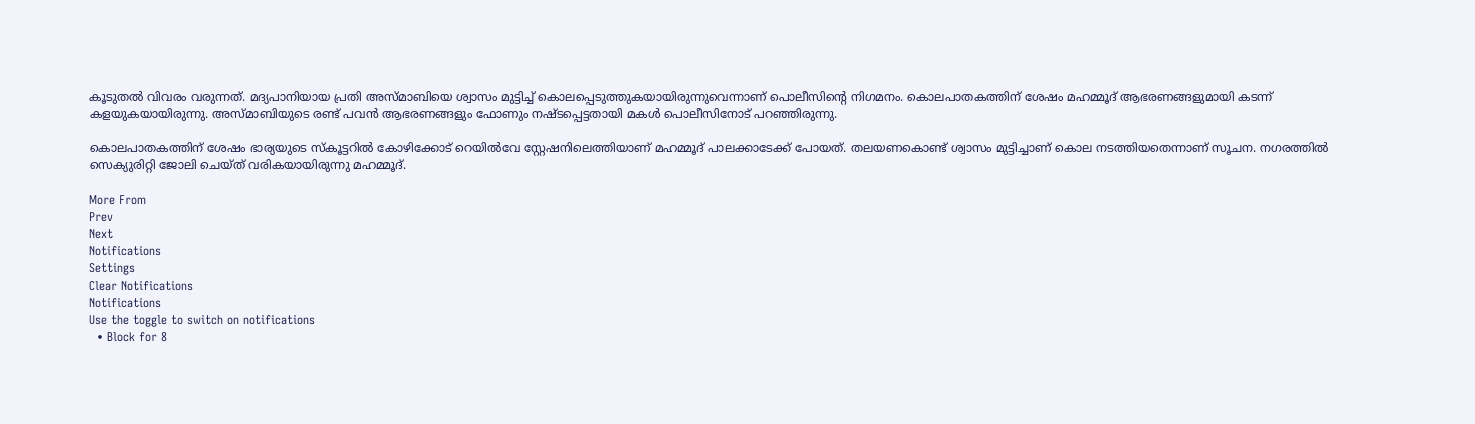കൂടുതല്‍ വിവരം വരുന്നത്. മദ്യപാനിയായ പ്രതി അസ്മാബിയെ ശ്വാസം മുട്ടിച്ച് കൊലപ്പെടുത്തുകയായിരുന്നുവെന്നാണ് പൊലീസിന്റെ നിഗമനം. കൊലപാതകത്തിന് ശേഷം മഹമ്മൂദ് ആഭരണങ്ങളുമായി കടന്ന് കളയുകയായിരുന്നു. അസ്മാബിയുടെ രണ്ട് പവന്‍ ആഭരണങ്ങളും ഫോണും നഷ്ടപ്പെട്ടതായി മകള്‍ പൊലീസിനോട് പറഞ്ഞിരുന്നു.

കൊലപാതകത്തിന് ശേഷം ഭാര്യയുടെ സ്കൂട്ടറില്‍ കോഴിക്കോട് റെയില്‍വേ സ്റ്റേഷനിലെത്തിയാണ് മഹമ്മൂദ് പാലക്കാടേക്ക് പോയത്. തലയണകൊണ്ട് ശ്വാസം മുട്ടിച്ചാണ് കൊല നടത്തിയതെന്നാണ് സൂചന. നഗരത്തില്‍ സെക്യുരിറ്റി ജോലി ചെയ്ത് വരികയായിരുന്നു മഹമ്മൂദ്.

More From
Prev
Next
Notifications
Settings
Clear Notifications
Notifications
Use the toggle to switch on notifications
  • Block for 8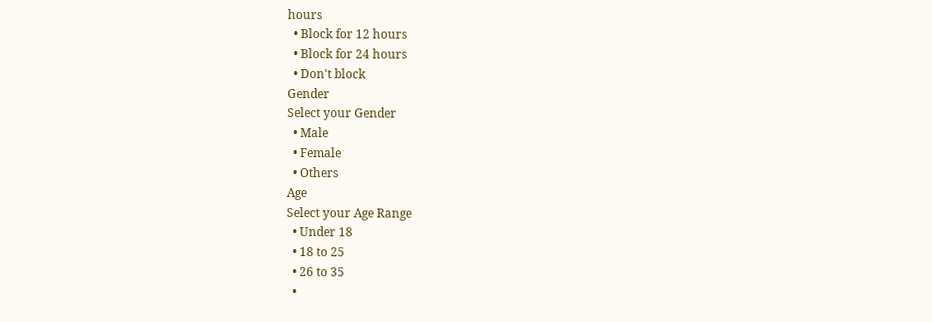hours
  • Block for 12 hours
  • Block for 24 hours
  • Don't block
Gender
Select your Gender
  • Male
  • Female
  • Others
Age
Select your Age Range
  • Under 18
  • 18 to 25
  • 26 to 35
  •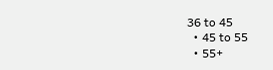36 to 45
  • 45 to 55
  • 55+